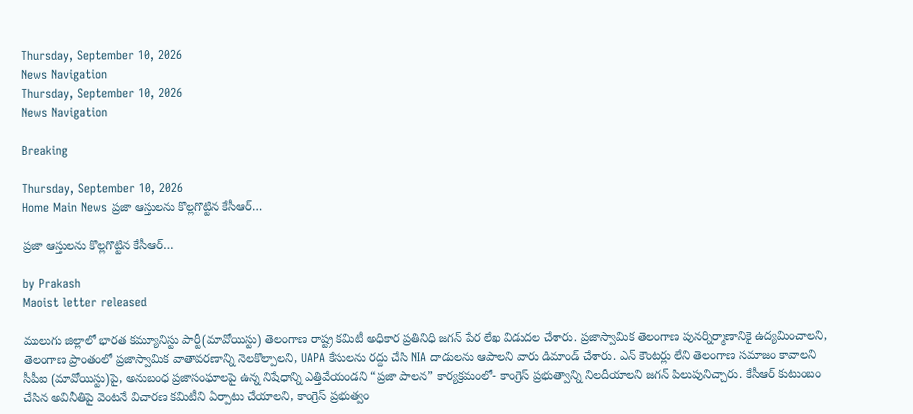Thursday, September 10, 2026
News Navigation
Thursday, September 10, 2026
News Navigation

Breaking

Thursday, September 10, 2026
Home Main News ప్రజా ఆస్తులను కొల్లగొట్టిన కేసీఆర్…

ప్రజా ఆస్తులను కొల్లగొట్టిన కేసీఆర్…

by Prakash
Maoist letter released

ములుగు జిల్లాలో భారత కమ్యూనిస్టు పార్టీ(మావోయిస్టు) తెలంగాణ రాష్ట్ర కమిటీ అధికార ప్రతినిధి జగన్ పేర లేఖ విడుదల చేశారు. ప్రజాస్వామిక తెలంగాణ పునర్నిర్మాణానికై ఉద్యమించాలని, తెలంగాణ ప్రాంతంలో ప్రజాస్వామిక వాతావరణాన్ని నెలకొల్పాలని, UAPA కేసులను రద్దు చేసి NIA దాడులను ఆపాలని వారు డిమాండ్ చేశారు. ఎన్ కౌంటర్లు లేని తెలంగాణ సమాజం కావాలని సీపీఐ (మావోయిస్టు)పై, అనుబంధ ప్రజాసంఘాలపై ఉన్న నిషేధాన్ని ఎత్తివేయండని “ప్రజా పాలన” కార్యక్రమంలో- కాంగ్రెస్ ప్రభుత్వాన్ని నిలదీయాలని జగన్ పిలుపునిచ్చారు. కేసీఆర్ కుటుంబం చేసిన అవినీతిపై వెంటనే విచారణ కమిటీని ఏర్పాటు చేయాలని, కాంగ్రెస్ ప్రభుత్వం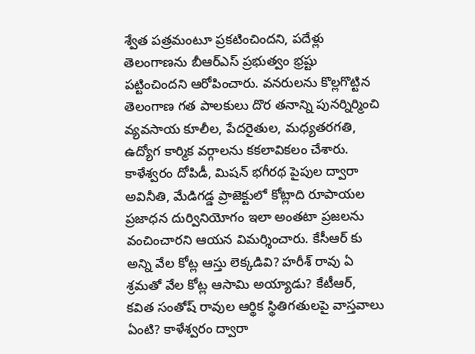శ్వేత పత్రమంటూ ప్రకటించిందని, పదేళ్లు తెలంగాణను బీఆర్ఎస్ ప్రభుత్వం భ్రష్టు పట్టించిందని ఆరోపించారు. వనరులను కొల్లగొట్టిన తెలంగాణ గత పాలకులు దొర తనాన్ని పునర్నిర్మించి వ్యవసాయ కూలీల, పేదరైతుల, మధ్యతరగతి, ఉద్యోగ కార్మిక వర్గాలను కకలావికలం చేశారు. కాళేశ్వరం దోపిడీ, మిషన్ భగీరథ పైపుల ద్వారా అవినీతి, మేడిగడ్డ ప్రాజెక్టులో కోట్లాది రూపాయల ప్రజాధన దుర్వినియోగం ఇలా అంతటా ప్రజలను వంచించారని ఆయన విమర్శించారు. కేసీఆర్ కు అన్ని వేల కోట్ల ఆస్తు లెక్కడివి? హరీశ్ రావు ఏ శ్రమతో వేల కోట్ల ఆసామి అయ్యాడు? కేటీఆర్, కవిత సంతోష్ రావుల ఆర్థిక స్థితిగతులపై వాస్తవాలు ఏంటి? కాళేశ్వరం ద్వారా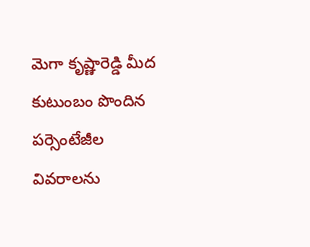మెగా కృష్ణారెడ్డి మీద కుటుంబం పొందిన పర్సెంటేజీల వివరాలను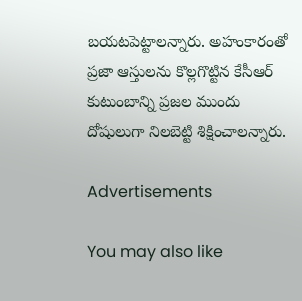బయటపెట్టాలన్నారు. అహంకారంతో ప్రజా ఆస్తులను కొల్లగొట్టిన కేసీఆర్ కుటుంబాన్ని ప్రజల ముందు దోషులుగా నిలబెట్టి శిక్షించాలన్నారు.

Advertisements

You may also like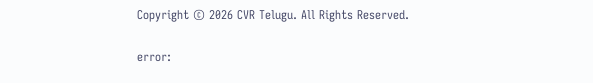Copyright © 2026 CVR Telugu. All Rights Reserved.

error: